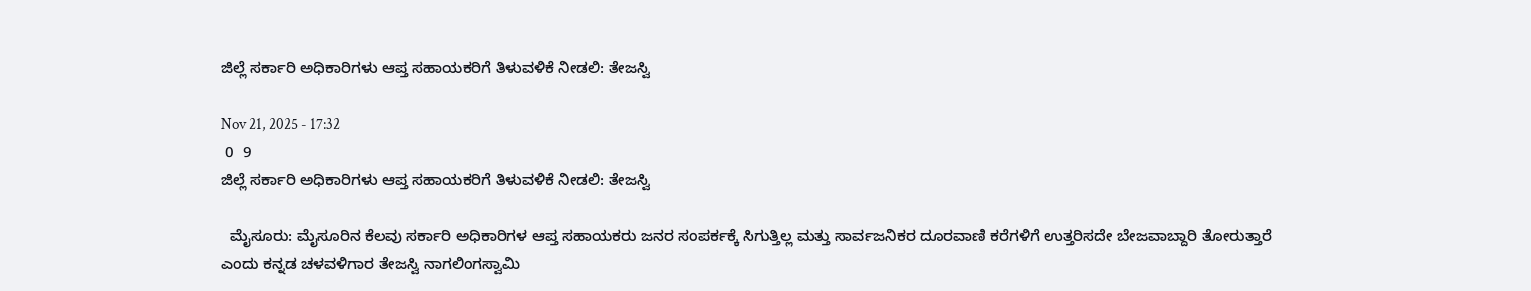ಜಿಲ್ಲೆ ಸರ್ಕಾರಿ ಅಧಿಕಾರಿಗಳು ಆಪ್ತ ಸಹಾಯಕರಿಗೆ ತಿಳುವಳಿಕೆ ನೀಡಲಿ: ತೇಜಸ್ವಿ

Nov 21, 2025 - 17:32
 0  9
ಜಿಲ್ಲೆ ಸರ್ಕಾರಿ ಅಧಿಕಾರಿಗಳು ಆಪ್ತ ಸಹಾಯಕರಿಗೆ ತಿಳುವಳಿಕೆ ನೀಡಲಿ: ತೇಜಸ್ವಿ

  ಮೈಸೂರು: ಮೈಸೂರಿನ ಕೆಲವು ಸರ್ಕಾರಿ ಅಧಿಕಾರಿಗಳ ಆಪ್ತ ಸಹಾಯಕರು ಜನರ ಸಂಪರ್ಕಕ್ಕೆ ಸಿಗುತ್ತಿಲ್ಲ ಮತ್ತು ಸಾರ್ವಜನಿಕರ ದೂರವಾಣಿ ಕರೆಗಳಿಗೆ ಉತ್ತರಿಸದೇ ಬೇಜವಾಬ್ದಾರಿ ತೋರುತ್ತಾರೆ ಎಂದು ಕನ್ನಡ ಚಳವಳಿಗಾರ ತೇಜಸ್ವಿ ನಾಗಲಿಂಗಸ್ವಾಮಿ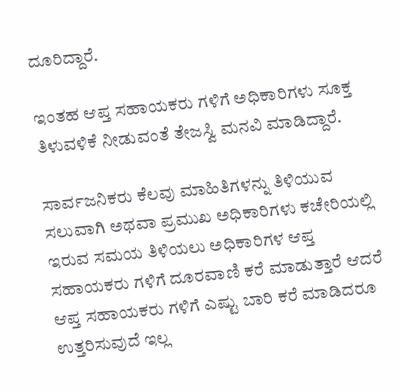ದೂರಿದ್ದಾರೆ.

ಇಂತಹ ಆಪ್ತ ಸಹಾಯಕರು ಗಳಿಗೆ ಅಧಿಕಾರಿಗಳು ಸೂಕ್ತ ತಿಳುವಳಿಕೆ ನೀಡುವಂತೆ ತೇಜಸ್ವಿ ಮನವಿ ಮಾಡಿದ್ದಾರೆ.

ಸಾರ್ವಜನಿಕರು ಕೆಲವು ಮಾಹಿತಿಗಳನ್ನು ತಿಳಿಯುವ ಸಲುವಾಗಿ ಅಥವಾ ಪ್ರಮುಖ ಅಧಿಕಾರಿಗಳು ಕಚೇರಿಯಲ್ಲಿ ಇರುವ ಸಮಯ ತಿಳಿಯಲು ಅಧಿಕಾರಿಗಳ ಆಪ್ತ ಸಹಾಯಕರು ಗಳಿಗೆ ದೂರವಾಣಿ ಕರೆ ಮಾಡುತ್ತಾರೆ ಆದರೆ ಆಪ್ತ ಸಹಾಯಕರು ಗಳಿಗೆ ಎಷ್ಟು ಬಾರಿ ಕರೆ ಮಾಡಿದರೂ ಉತ್ತರಿಸುವುದೆ ಇಲ್ಲ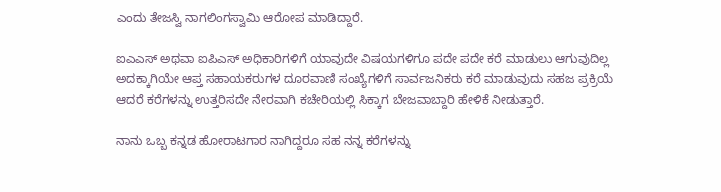ಎಂದು ತೇಜಸ್ವಿ ನಾಗಲಿಂಗಸ್ವಾಮಿ ಆರೋಪ ಮಾಡಿದ್ದಾರೆ.

ಐಎಎಸ್ ಅಥವಾ ಐಪಿಎಸ್ ಅಧಿಕಾರಿಗಳಿಗೆ ಯಾವುದೇ ವಿಷಯಗಳಿಗೂ ಪದೇ ಪದೇ ಕರೆ ಮಾಡುಲು ಆಗುವುದಿಲ್ಲ ಅದಕ್ಕಾಗಿಯೇ ಆಪ್ತ ಸಹಾಯಕರುಗಳ ದೂರವಾಣಿ ಸಂಖ್ಯೆಗಳಿಗೆ ಸಾರ್ವಜನಿಕರು ಕರೆ ಮಾಡುವುದು ಸಹಜ ಪ್ರಕ್ರಿಯೆ ಆದರೆ ಕರೆಗಳನ್ನು ಉತ್ತರಿಸದೇ ನೇರವಾಗಿ ಕಚೇರಿಯಲ್ಲಿ ಸಿಕ್ಕಾಗ ಬೇಜವಾಬ್ದಾರಿ ಹೇಳಿಕೆ ನೀಡುತ್ತಾರೆ.

ನಾನು ಒಬ್ಬ ಕನ್ನಡ ಹೋರಾಟಗಾರ ನಾಗಿದ್ದರೂ ಸಹ ನನ್ನ ಕರೆಗಳನ್ನು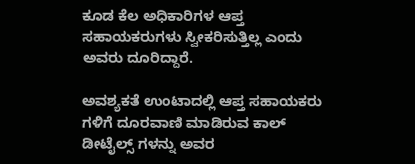ಕೂಡ ಕೆಲ ಅಧಿಕಾರಿಗಳ ಆಪ್ತ ಸಹಾಯಕರುಗಳು ಸ್ವೀಕರಿಸುತ್ತಿಲ್ಲ ಎಂದು ಅವರು ದೂರಿದ್ದಾರೆ.

ಅವಶ್ಯಕತೆ ಉಂಟಾದಲ್ಲಿ ಆಪ್ತ ಸಹಾಯಕರು ಗಳಿಗೆ ದೂರವಾಣಿ ಮಾಡಿರುವ ಕಾಲ್ ಡೀಟೈಲ್ಸ್ ಗಳನ್ನು ಅವರ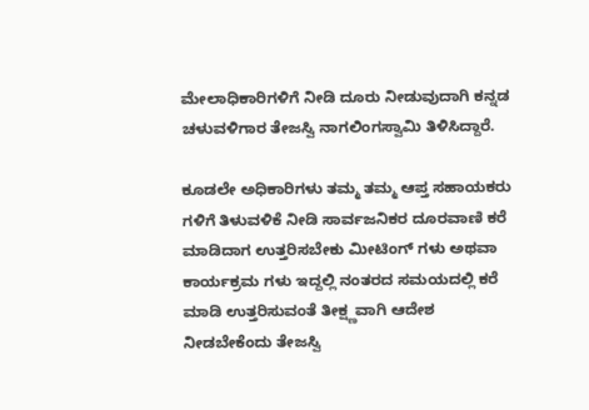ಮೇಲಾಧಿಕಾರಿಗಳಿಗೆ ನೀಡಿ ದೂರು ನೀಡುವುದಾಗಿ ಕನ್ನಡ ಚಳುವಳಿಗಾರ ತೇಜಸ್ವಿ ನಾಗಲಿಂಗಸ್ವಾಮಿ ತಿಳಿಸಿದ್ದಾರೆ.

ಕೂಡಲೇ ಅಧಿಕಾರಿಗಳು ತಮ್ಮ ತಮ್ಮ ಆಪ್ತ ಸಹಾಯಕರು ಗಳಿಗೆ ತಿಳುವಳಿಕೆ ನೀಡಿ ಸಾರ್ವಜನಿಕರ ದೂರವಾಣಿ ಕರೆ ಮಾಡಿದಾಗ ಉತ್ತರಿಸಬೇಕು ಮೀಟಿಂಗ್ ಗಳು ಅಥವಾ ಕಾರ್ಯಕ್ರಮ ಗಳು ಇದ್ದಲ್ಲಿ ನಂತರದ ಸಮಯದಲ್ಲಿ ಕರೆ ಮಾಡಿ ಉತ್ತರಿಸುವಂತೆ ತೀಕ್ಷ್ಣವಾಗಿ ಆದೇಶ ನೀಡಬೇಕೆಂದು ತೇಜಸ್ವಿ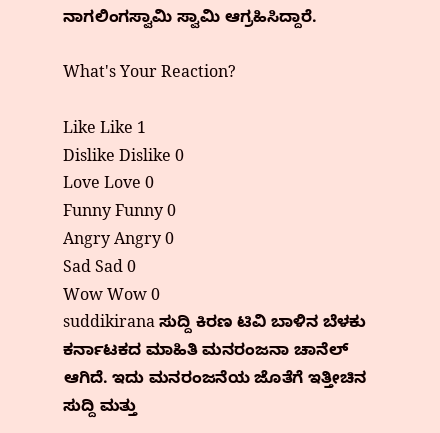ನಾಗಲಿಂಗಸ್ವಾಮಿ ಸ್ವಾಮಿ ಆಗ್ರಹಿಸಿದ್ದಾರೆ.

What's Your Reaction?

Like Like 1
Dislike Dislike 0
Love Love 0
Funny Funny 0
Angry Angry 0
Sad Sad 0
Wow Wow 0
suddikirana ಸುದ್ದಿ ಕಿರಣ ಟಿವಿ ಬಾಳಿನ ಬೆಳಕು ಕರ್ನಾಟಕದ ಮಾಹಿತಿ ಮನರಂಜನಾ ಚಾನೆಲ್ ಆಗಿದೆ. ಇದು ಮನರಂಜನೆಯ ಜೊತೆಗೆ ಇತ್ತೀಚಿನ ಸುದ್ದಿ ಮತ್ತು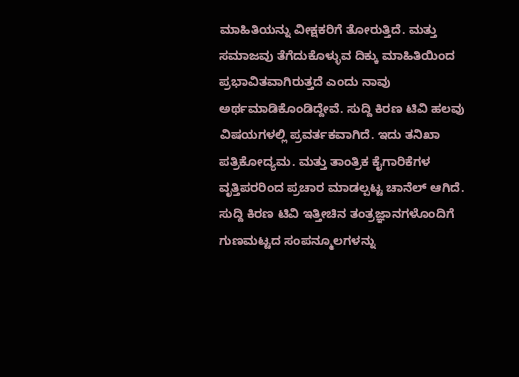ಮಾಹಿತಿಯನ್ನು ವೀಕ್ಷಕರಿಗೆ ತೋರುತ್ತಿದೆ. ಮತ್ತು ಸಮಾಜವು ತೆಗೆದುಕೊಳ್ಳುವ ದಿಕ್ಕು ಮಾಹಿತಿಯಿಂದ ಪ್ರಭಾವಿತವಾಗಿರುತ್ತದೆ ಎಂದು ನಾವು ಅರ್ಥಮಾಡಿಕೊಂಡಿದ್ದೇವೆ. ಸುದ್ದಿ ಕಿರಣ ಟಿವಿ ಹಲವು ವಿಷಯಗಳಲ್ಲಿ ಪ್ರವರ್ತಕವಾಗಿದೆ. ಇದು ತನಿಖಾ ಪತ್ರಿಕೋದ್ಯಮ. ಮತ್ತು ತಾಂತ್ರಿಕ ಕೈಗಾರಿಕೆಗಳ ವೃತ್ತಿಪರರಿಂದ ಪ್ರಚಾರ ಮಾಡಲ್ಪಟ್ಟ ಚಾನೆಲ್ ಆಗಿದೆ. ಸುದ್ದಿ ಕಿರಣ ಟಿವಿ ಇತ್ತೀಚಿನ ತಂತ್ರಜ್ಞಾನಗಳೊಂದಿಗೆ ಗುಣಮಟ್ಟದ ಸಂಪನ್ಮೂಲಗಳನ್ನು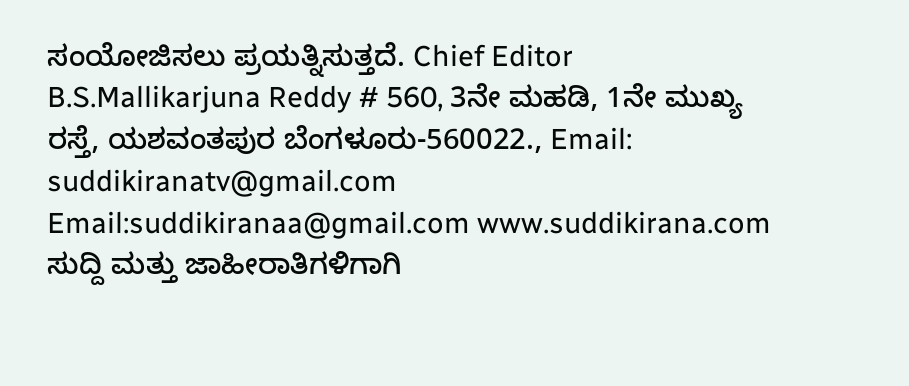ಸಂಯೋಜಿಸಲು ಪ್ರಯತ್ನಿಸುತ್ತದೆ. Chief Editor B.S.Mallikarjuna Reddy # 560, 3ನೇ ಮಹಡಿ, 1ನೇ ಮುಖ್ಯ ರಸ್ತೆ, ಯಶವಂತಪುರ ಬೆಂಗಳೂರು-560022., Email: suddikiranatv@gmail.com Email:suddikiranaa@gmail.com www.suddikirana.com ಸುದ್ದಿ ಮತ್ತು ಜಾಹೀರಾತಿಗಳಿಗಾಗಿ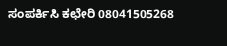ಸಂಪರ್ಕಿಸಿ ಕಛೇರಿ 08041505268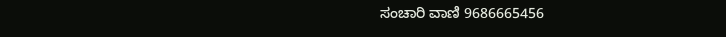ಸಂಚಾರಿ ವಾಣಿ 9686665456